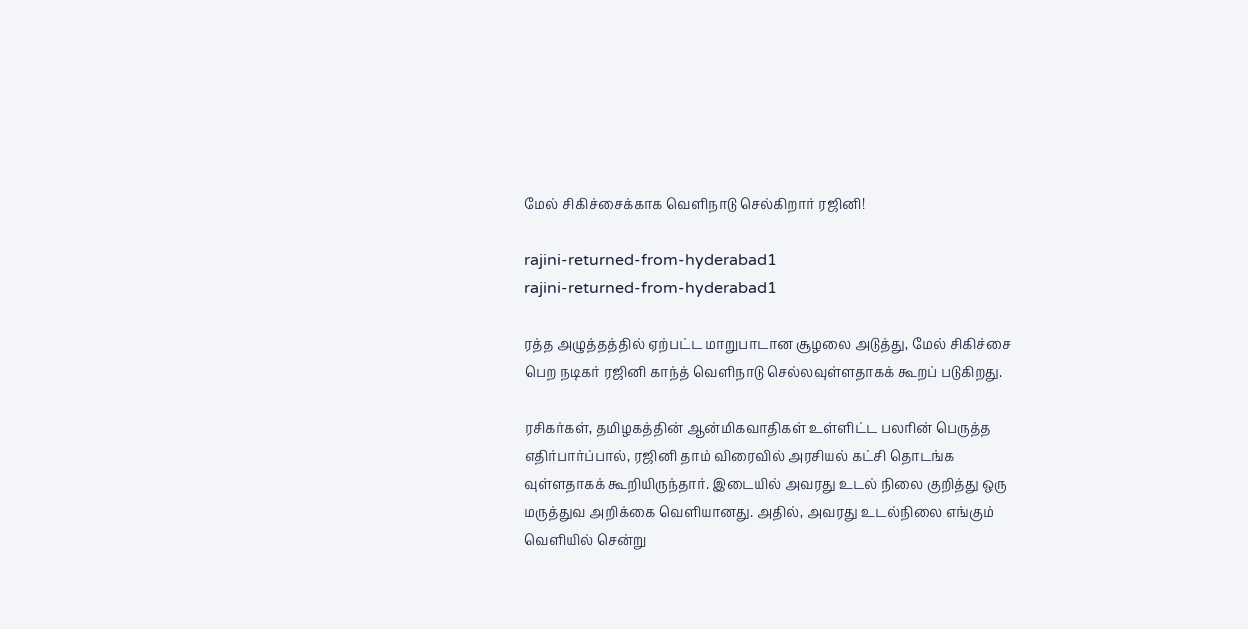மேல் சிகிச்சைக்காக வெளிநாடு செல்கிறார் ரஜினி!

rajini-returned-from-hyderabad1
rajini-returned-from-hyderabad1

ரத்த அழுத்தத்தில் ஏற்பட்ட மாறுபாடான சூழலை அடுத்து, மேல் சிகிச்சை பெற நடிகர் ரஜினி காந்த் வெளிநாடு செல்லவுள்ளதாகக் கூறப் படுகிறது.

ரசிகர்கள், தமிழகத்தின் ஆன்மிகவாதிகள் உள்ளிட்ட பலரின் பெருத்த எதிர்பார்ப்பால், ரஜினி தாம் விரைவில் அரசியல் கட்சி தொடங்க வுள்ளதாகக் கூறியிருந்தார். இடையில் அவரது உடல் நிலை குறித்து ஒரு மருத்துவ அறிக்கை வெளியானது. அதில், அவரது உடல்நிலை எங்கும் வெளியில் சென்று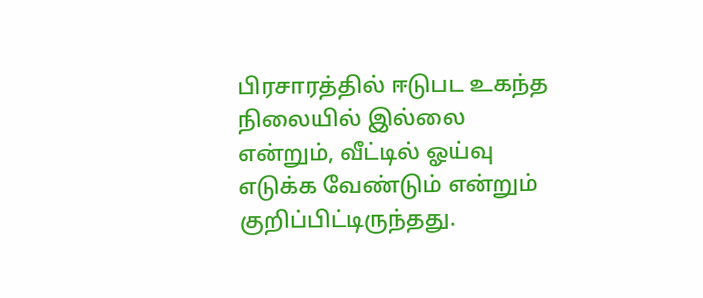பிரசாரத்தில் ஈடுபட உகந்த நிலையில் இல்லை என்றும், வீட்டில் ஓய்வு எடுக்க வேண்டும் என்றும் குறிப்பிட்டிருந்தது.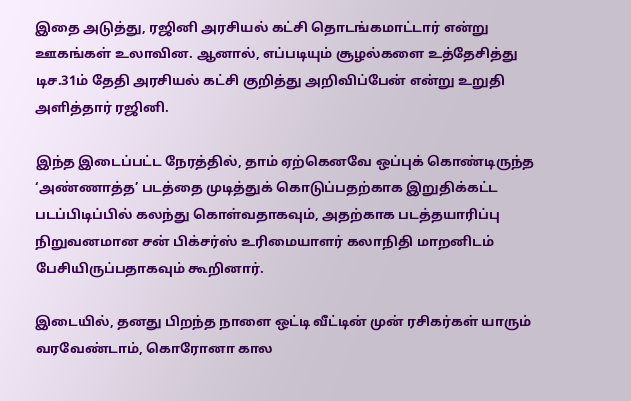இதை அடுத்து, ரஜினி அரசியல் கட்சி தொடங்கமாட்டார் என்று ஊகங்கள் உலாவின. ஆனால், எப்படியும் சூழல்களை உத்தேசித்து டிச.31ம் தேதி அரசியல் கட்சி குறித்து அறிவிப்பேன் என்று உறுதி அளித்தார் ரஜினி.

இந்த இடைப்பட்ட நேரத்தில், தாம் ஏற்கெனவே ஒப்புக் கொண்டிருந்த ‘அண்ணாத்த’ படத்தை முடித்துக் கொடுப்பதற்காக இறுதிக்கட்ட படப்பிடிப்பில் கலந்து கொள்வதாகவும், அதற்காக படத்தயாரிப்பு நிறுவனமான சன் பிக்சர்ஸ் உரிமையாளர் கலாநிதி மாறனிடம் பேசியிருப்பதாகவும் கூறினார்.

இடையில், தனது பிறந்த நாளை ஒட்டி வீட்டின் முன் ரசிகர்கள் யாரும் வரவேண்டாம், கொரோனா கால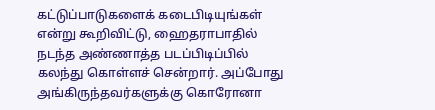கட்டுப்பாடுகளைக் கடைபிடியுங்கள் என்று கூறிவிட்டு, ஹைதராபாதில் நடந்த அண்ணாத்த படப்பிடிப்பில் கலந்து கொள்ளச் சென்றார். அப்போது அங்கிருந்தவர்களுக்கு கொரோனா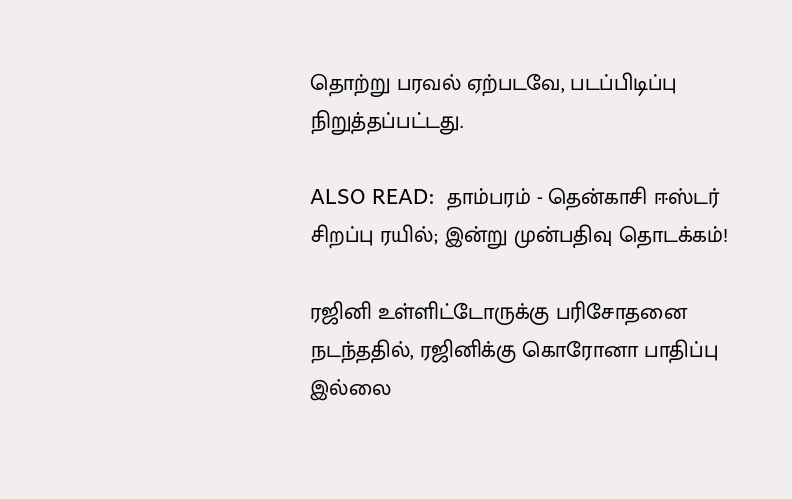தொற்று பரவல் ஏற்படவே, படப்பிடிப்பு நிறுத்தப்பட்டது.

ALSO READ:  தாம்பரம் - தென்காசி ஈஸ்டர் சிறப்பு ரயில்; இன்று முன்பதிவு தொடக்கம்!

ரஜினி உள்ளிட்டோருக்கு பரிசோதனை நடந்ததில், ரஜினிக்கு கொரோனா பாதிப்பு இல்லை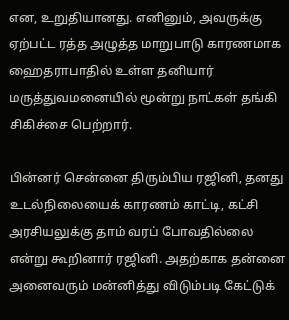என, உறுதியானது. எனினும், அவருக்கு ஏற்பட்ட ரத்த அழுத்த மாறுபாடு காரணமாக ஹைதராபாதில் உள்ள தனியார் மருத்துவமனையில் மூன்று நாட்கள் தங்கி சிகிச்சை பெற்றார்.

பின்னர் சென்னை திரும்பிய ரஜினி, தனது உடல்நிலையைக் காரணம் காட்டி, கட்சி அரசியலுக்கு தாம் வரப் போவதில்லை என்று கூறினார் ரஜினி. அதற்காக தன்னை அனைவரும் மன்னித்து விடும்படி கேட்டுக்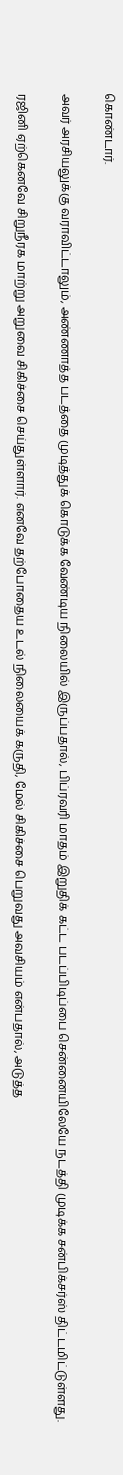கொண்டார்.

அவர் அரசியலுக்கு வராவிட்டாலும், அண்ணாத்த படத்தை முடித்துக் கொடுக்க வேண்டிய நிலையில் இருப்பதால், பிப்ரவரி மாதம் இறுதிக் கட்ட படப்பிடிப்பை சென்னையிலேயே நடத்தி முடிக்க சன்பிக்சர்ஸ் திட்டமிட்டுள்ளது.

ரஜினி ஏற்கெனவே சிறுநீரக மாற்று அறுவை சிகிச்சை செய்துள்ளார். எனவே தற்போதைய உடல் நிலையைக் கருதி, மேல் சிகிச்சை பெறுவது அவசியம் என்பதால், அடுத்த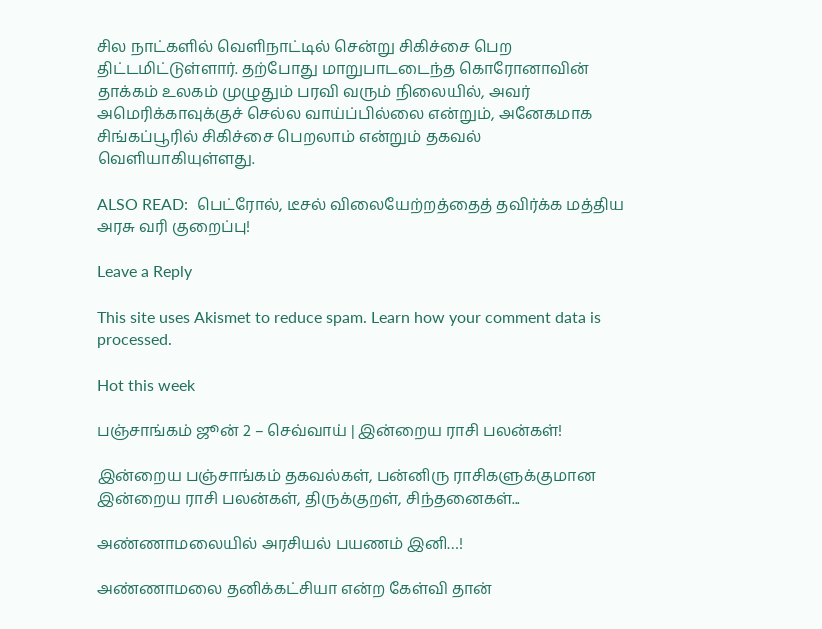சில நாட்களில் வெளிநாட்டில் சென்று சிகிச்சை பெற திட்டமிட்டுள்ளார். தற்போது மாறுபாடடைந்த கொரோனாவின் தாக்கம் உலகம் முழுதும் பரவி வரும் நிலையில், அவர் அமெரிக்காவுக்குச் செல்ல வாய்ப்பில்லை என்றும், அனேகமாக சிங்கப்பூரில் சிகிச்சை பெறலாம் என்றும் தகவல் வெளியாகியுள்ளது.

ALSO READ:  பெட்ரோல், டீசல் விலையேற்றத்தைத் தவிர்க்க மத்திய அரசு வரி குறைப்பு!

Leave a Reply

This site uses Akismet to reduce spam. Learn how your comment data is processed.

Hot this week

பஞ்சாங்கம் ஜூன் 2 – செவ்வாய் | இன்றைய ராசி பலன்கள்!

இன்றைய பஞ்சாங்கம் தகவல்கள், பன்னிரு ராசிகளுக்குமான இன்றைய ராசி பலன்கள், திருக்குறள், சிந்தனைகள்...

அண்ணாமலையில் அரசியல் பயணம் இனி…!

அண்ணாமலை தனிக்கட்சியா என்ற கேள்வி தான்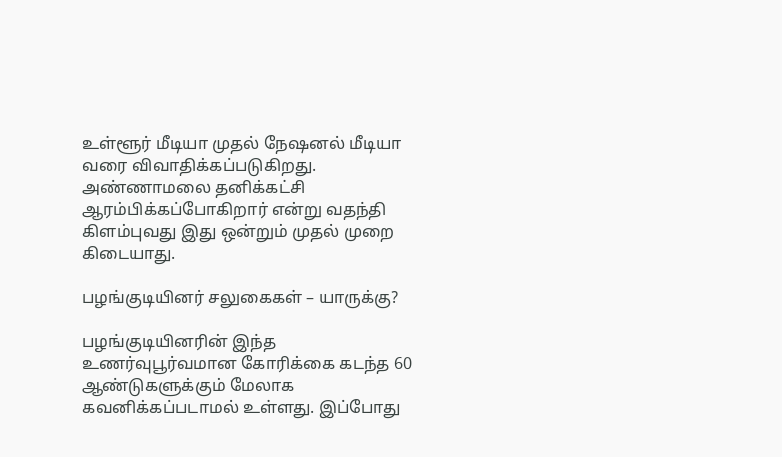உள்ளூர் மீடியா முதல் நேஷனல் மீடியா வரை விவாதிக்கப்படுகிறது. அண்ணாமலை தனிக்கட்சி ஆரம்பிக்கப்போகிறார் என்று வதந்தி கிளம்புவது இது ஒன்றும் முதல் முறை கிடையாது.

பழங்குடியினர் சலுகைகள் – யாருக்கு?

பழங்குடியினரின் இந்த உணர்வுபூர்வமான கோரிக்கை கடந்த 60 ஆண்டுகளுக்கும் மேலாக கவனிக்கப்படாமல் உள்ளது. இப்போது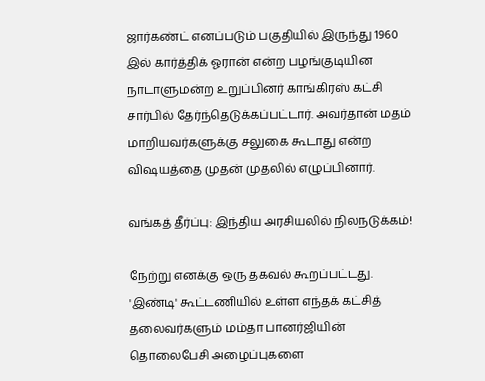ஜார்கண்ட் எனப்படும் பகுதியில் இருந்து 1960 இல் கார்த்திக் ஓரான் என்ற பழங்குடியின நாடாளுமன்ற உறுப்பினர் காங்கிரஸ் கட்சி சார்பில் தேர்ந்தெடுக்கப்பட்டார். அவர்தான் மதம் மாறியவர்களுக்கு சலுகை கூடாது என்ற விஷயத்தை முதன் முதலில் எழுப்பினார்.

வங்கத் தீர்ப்பு: இந்திய அரசியலில் நிலநடுக்கம்!

நேற்று எனக்கு ஒரு தகவல் கூறப்பட்டது. 'இண்டி' கூட்டணியில் உள்ள எந்தக் கட்சித் தலைவர்களும் மம்தா பானர்ஜியின் தொலைபேசி அழைப்புகளை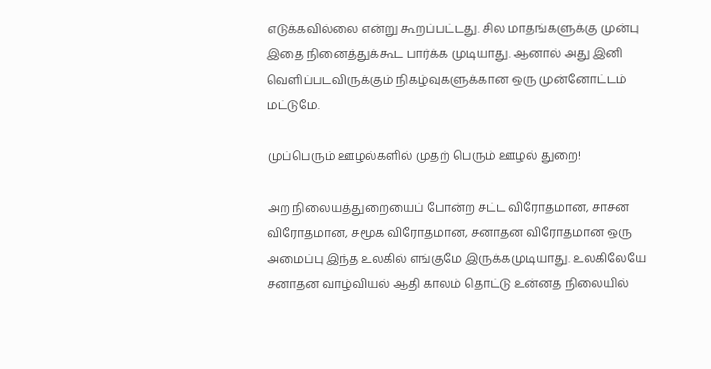எடுக்கவில்லை என்று கூறப்பட்டது. சில மாதங்களுக்கு முன்பு இதை நினைத்துக்கூட பார்க்க முடியாது. ஆனால் அது இனி வெளிப்படவிருக்கும் நிகழ்வுகளுக்கான ஒரு முன்னோட்டம் மட்டுமே.

முப்பெரும் ஊழல்களில் முதற் பெரும் ஊழல் துறை!

அற நிலையத்துறையைப் போன்ற சட்ட விரோதமான, சாசன விரோதமான, சமூக விரோதமான, சனாதன விரோதமான ஒரு அமைப்பு இந்த உலகில் எங்குமே இருக்கமுடியாது. உலகிலேயே சனாதன வாழ்வியல் ஆதி காலம் தொட்டு உன்னத நிலையில்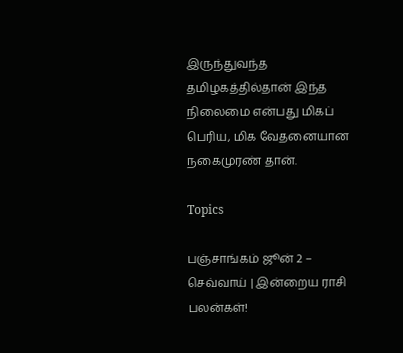இருந்துவந்த தமிழகத்தில்தான் இந்த நிலைமை என்பது மிகப் பெரிய, மிக வேதனையான நகைமுரண் தான்.

Topics

பஞ்சாங்கம் ஜூன் 2 – செவ்வாய் | இன்றைய ராசி பலன்கள்!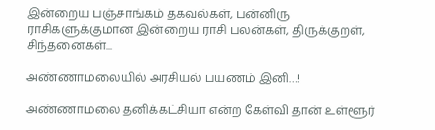இன்றைய பஞ்சாங்கம் தகவல்கள், பன்னிரு ராசிகளுக்குமான இன்றைய ராசி பலன்கள், திருக்குறள், சிந்தனைகள்...

அண்ணாமலையில் அரசியல் பயணம் இனி…!

அண்ணாமலை தனிக்கட்சியா என்ற கேள்வி தான் உள்ளூர்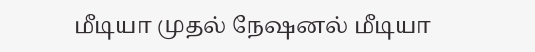மீடியா முதல் நேஷனல் மீடியா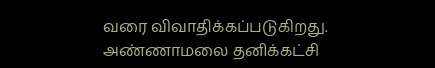வரை விவாதிக்கப்படுகிறது. அண்ணாமலை தனிக்கட்சி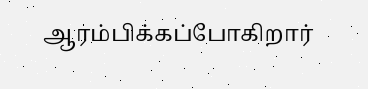ஆரம்பிக்கப்போகிறார்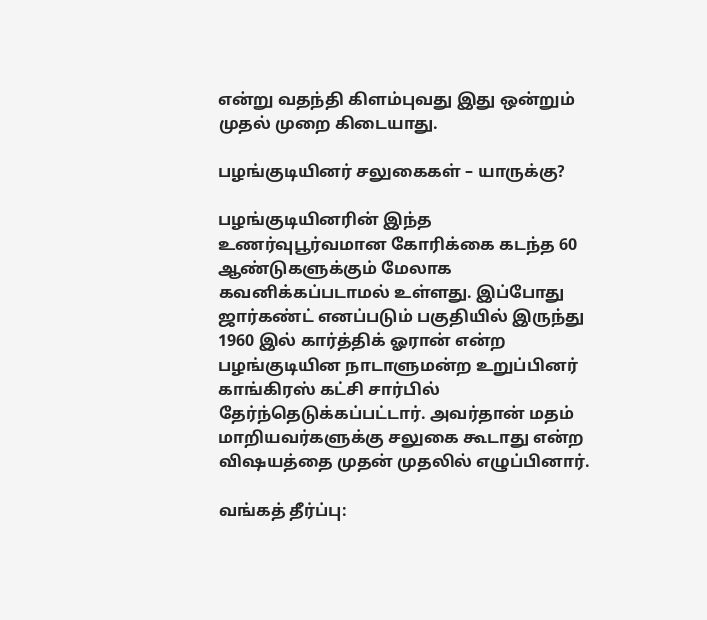என்று வதந்தி கிளம்புவது இது ஒன்றும் முதல் முறை கிடையாது.

பழங்குடியினர் சலுகைகள் – யாருக்கு?

பழங்குடியினரின் இந்த உணர்வுபூர்வமான கோரிக்கை கடந்த 60 ஆண்டுகளுக்கும் மேலாக கவனிக்கப்படாமல் உள்ளது. இப்போது ஜார்கண்ட் எனப்படும் பகுதியில் இருந்து 1960 இல் கார்த்திக் ஓரான் என்ற பழங்குடியின நாடாளுமன்ற உறுப்பினர் காங்கிரஸ் கட்சி சார்பில் தேர்ந்தெடுக்கப்பட்டார். அவர்தான் மதம் மாறியவர்களுக்கு சலுகை கூடாது என்ற விஷயத்தை முதன் முதலில் எழுப்பினார்.

வங்கத் தீர்ப்பு: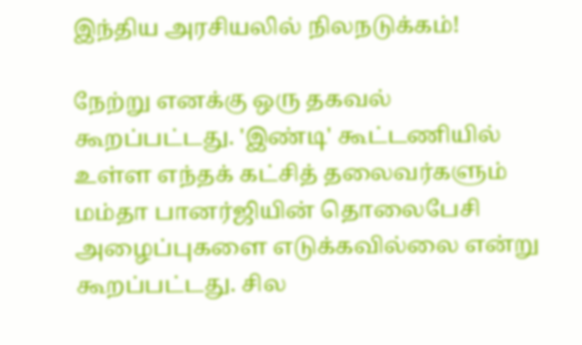இந்திய அரசியலில் நிலநடுக்கம்!

நேற்று எனக்கு ஒரு தகவல் கூறப்பட்டது. 'இண்டி' கூட்டணியில் உள்ள எந்தக் கட்சித் தலைவர்களும் மம்தா பானர்ஜியின் தொலைபேசி அழைப்புகளை எடுக்கவில்லை என்று கூறப்பட்டது. சில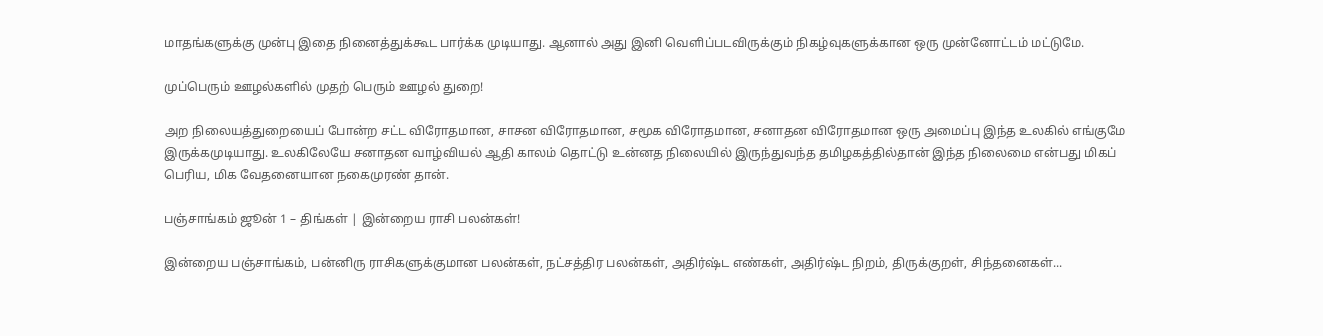மாதங்களுக்கு முன்பு இதை நினைத்துக்கூட பார்க்க முடியாது. ஆனால் அது இனி வெளிப்படவிருக்கும் நிகழ்வுகளுக்கான ஒரு முன்னோட்டம் மட்டுமே.

முப்பெரும் ஊழல்களில் முதற் பெரும் ஊழல் துறை!

அற நிலையத்துறையைப் போன்ற சட்ட விரோதமான, சாசன விரோதமான, சமூக விரோதமான, சனாதன விரோதமான ஒரு அமைப்பு இந்த உலகில் எங்குமே இருக்கமுடியாது. உலகிலேயே சனாதன வாழ்வியல் ஆதி காலம் தொட்டு உன்னத நிலையில் இருந்துவந்த தமிழகத்தில்தான் இந்த நிலைமை என்பது மிகப் பெரிய, மிக வேதனையான நகைமுரண் தான்.

பஞ்சாங்கம் ஜூன் 1 – திங்கள் | இன்றைய ராசி பலன்கள்!

இன்றைய பஞ்சாங்கம், பன்னிரு ராசிகளுக்குமான பலன்கள், நட்சத்திர பலன்கள், அதிர்ஷ்ட எண்கள், அதிர்ஷ்ட நிறம், திருக்குறள், சிந்தனைகள்...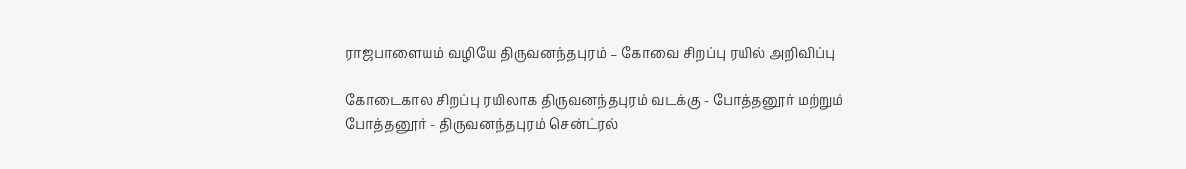ராஜபாளையம் வழியே திருவனந்தபுரம் – கோவை சிறப்பு ரயில் அறிவிப்பு

கோடைகால சிறப்பு ரயிலாக திருவனந்தபுரம் வடக்கு - போத்தனூர் மற்றும் போத்தனூர் - திருவனந்தபுரம் சென்ட்ரல்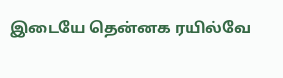இடையே தென்னக ரயில்வே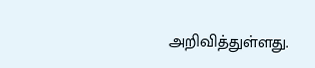அறிவித்துள்ளது.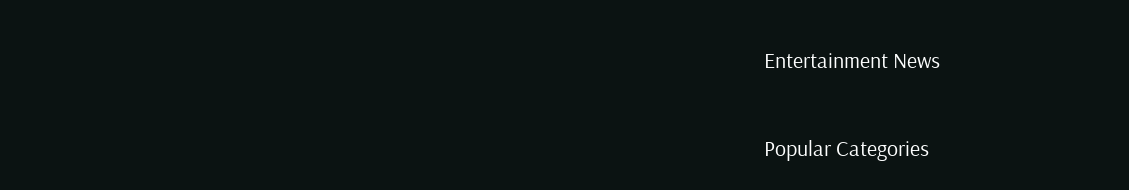Entertainment News

Popular Categories